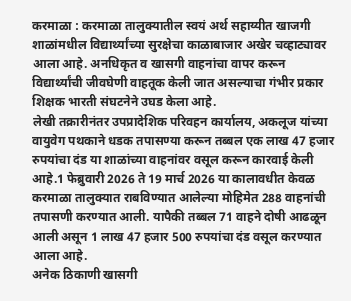करमाळा : करमाळा तालुक्यातील स्वयं अर्थ सहाय्यीत खाजगी शाळांमधील विद्यार्थ्यांच्या सुरक्षेचा काळाबाजार अखेर चव्हाट्यावर आला आहे. अनधिकृत व खासगी वाहनांचा वापर करून विद्यार्थ्यांची जीवघेणी वाहतूक केली जात असल्याचा गंभीर प्रकार शिक्षक भारती संघटनेने उघड केला आहे.
लेखी तक्रारीनंतर उपप्रादेशिक परिवहन कार्यालय, अकलूज यांच्या वायुवेग पथकाने धडक तपासण्या करून तब्बल एक लाख 47 हजार रुपयांचा दंड या शाळांच्या वाहनांवर वसूल करून कारवाई केली आहे.1 फेब्रुवारी 2026 ते 19 मार्च 2026 या कालावधीत केवळ करमाळा तालुक्यात राबविण्यात आलेल्या मोहिमेत 288 वाहनांची तपासणी करण्यात आली. यापैकी तब्बल 71 वाहने दोषी आढळून आली असून 1 लाख 47 हजार 500 रुपयांचा दंड वसूल करण्यात आला आहे.
अनेक ठिकाणी खासगी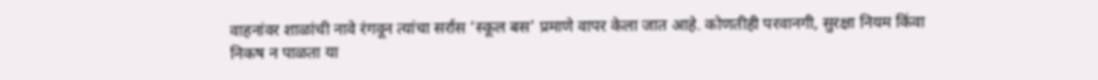वाहनांवर शाळांची नावे रंगवून त्यांचा सर्रास ‘स्कूल बस’ प्रमाणे वापर केला जात आहे. कोणतीही परवानगी, सुरक्षा नियम किंवा निकष न पाळता या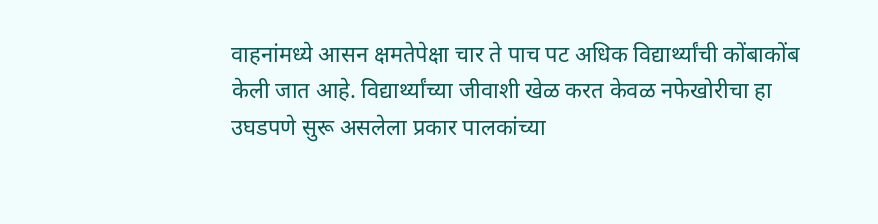वाहनांमध्ये आसन क्षमतेपेक्षा चार ते पाच पट अधिक विद्यार्थ्यांची कोंबाकोंब केली जात आहे. विद्यार्थ्यांच्या जीवाशी खेळ करत केवळ नफेखोरीचा हा उघडपणे सुरू असलेला प्रकार पालकांच्या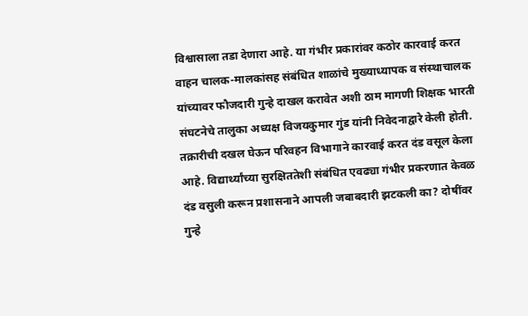विश्वासाला तडा देणारा आहे. या गंभीर प्रकारांवर कठोर कारवाई करत वाहन चालक-मालकांसह संबंधित शाळांचे मुख्याध्यापक व संस्थाचालक यांच्यावर फौजदारी गुन्हे दाखल करावेत अशी ठाम मागणी शिक्षक भारती संघटनेचे तालुका अध्यक्ष विजयकुमार गुंड यांनी निवेदनाद्वारे केली होती.
तक्रारीची दखल घेऊन परिवहन विभागाने कारवाई करत दंड वसूल केला आहे. विद्यार्थ्यांच्या सुरक्षिततेशी संबंधित एवढ्या गंभीर प्रकरणात केवळ दंड वसुली करून प्रशासनाने आपली जबाबदारी झटकली का? दोषींवर गुन्हे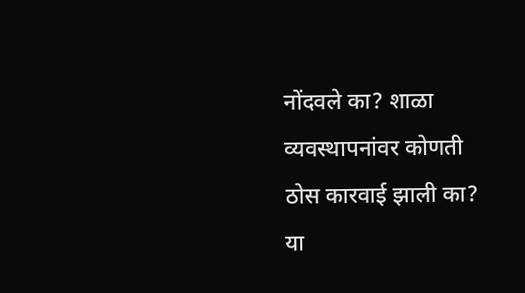नोंदवले का? शाळा व्यवस्थापनांवर कोणती ठोस कारवाई झाली का? या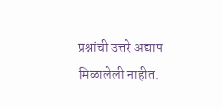प्रश्नांची उत्तरे अद्याप मिळालेली नाहीत.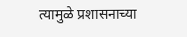त्यामुळे प्रशासनाच्या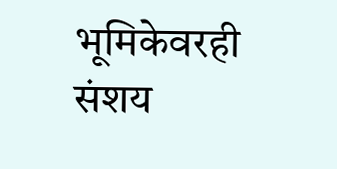भूमिकेवरही संशय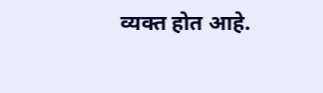व्यक्त होत आहे.